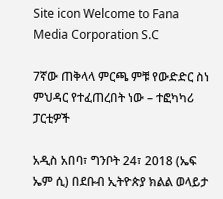Site icon Welcome to Fana Media Corporation S.C

7ኛው ጠቅላላ ምርጫ ምቹ የውድድር ስነ ምህዳር የተፈጠረበት ነው – ተፎካካሪ ፓርቲዎች

አዲስ አበባ፣ ግንቦት 24፣ 2018 (ኤፍ ኤም ሲ) በደቡብ ኢትዮጵያ ክልል ወላይታ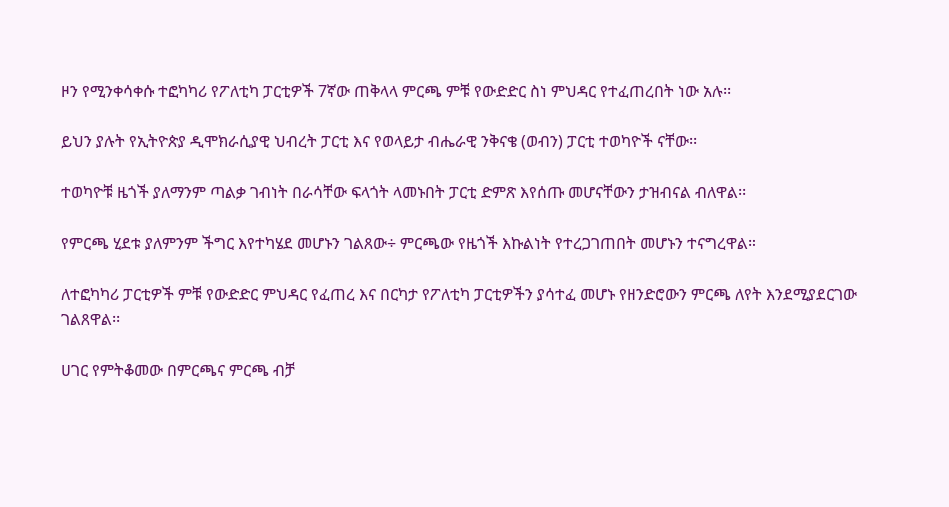ዞን የሚንቀሳቀሱ ተፎካካሪ የፖለቲካ ፓርቲዎች 7ኛው ጠቅላላ ምርጫ ምቹ የውድድር ስነ ምህዳር የተፈጠረበት ነው አሉ፡፡

ይህን ያሉት የኢትዮጵያ ዲሞክራሲያዊ ህብረት ፓርቲ እና የወላይታ ብሔራዊ ንቅናቄ (ወብን) ፓርቲ ተወካዮች ናቸው፡፡

ተወካዮቹ ዜጎች ያለማንም ጣልቃ ገብነት በራሳቸው ፍላጎት ላመኑበት ፓርቲ ድምጽ እየሰጡ መሆናቸውን ታዝብናል ብለዋል፡፡

የምርጫ ሂደቱ ያለምንም ችግር እየተካሄደ መሆኑን ገልጸው÷ ምርጫው የዜጎች እኩልነት የተረጋገጠበት መሆኑን ተናግረዋል።

ለተፎካካሪ ፓርቲዎች ምቹ የውድድር ምህዳር የፈጠረ እና በርካታ የፖለቲካ ፓርቲዎችን ያሳተፈ መሆኑ የዘንድሮውን ምርጫ ለየት እንደሚያደርገው ገልጸዋል፡፡

ሀገር የምትቆመው በምርጫና ምርጫ ብቻ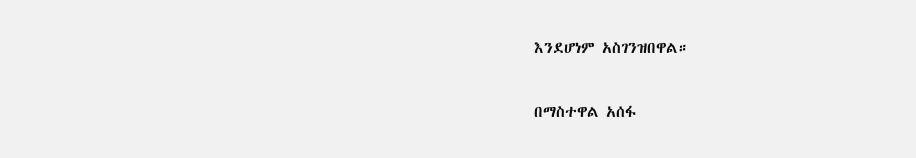እንደሆነም አስገንዝበዋል።

በማስተዋል አሰፋ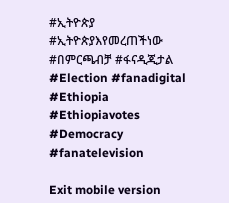#ኢትዮጵያ #ኢትዮጵያእየመረጠችነው #በምርጫብቻ #ፋናዲጂታል #Election #fanadigital #Ethiopia #Ethiopiavotes #Democracy #fanatelevision

Exit mobile version